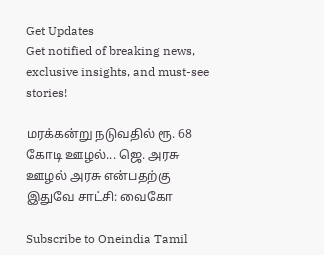Get Updates
Get notified of breaking news, exclusive insights, and must-see stories!

மரக்கன்று நடுவதில் ரூ. 68 கோடி ஊழல்... ஜெ. அரசு ஊழல் அரசு என்பதற்கு இதுவே சாட்சி: வைகோ

Subscribe to Oneindia Tamil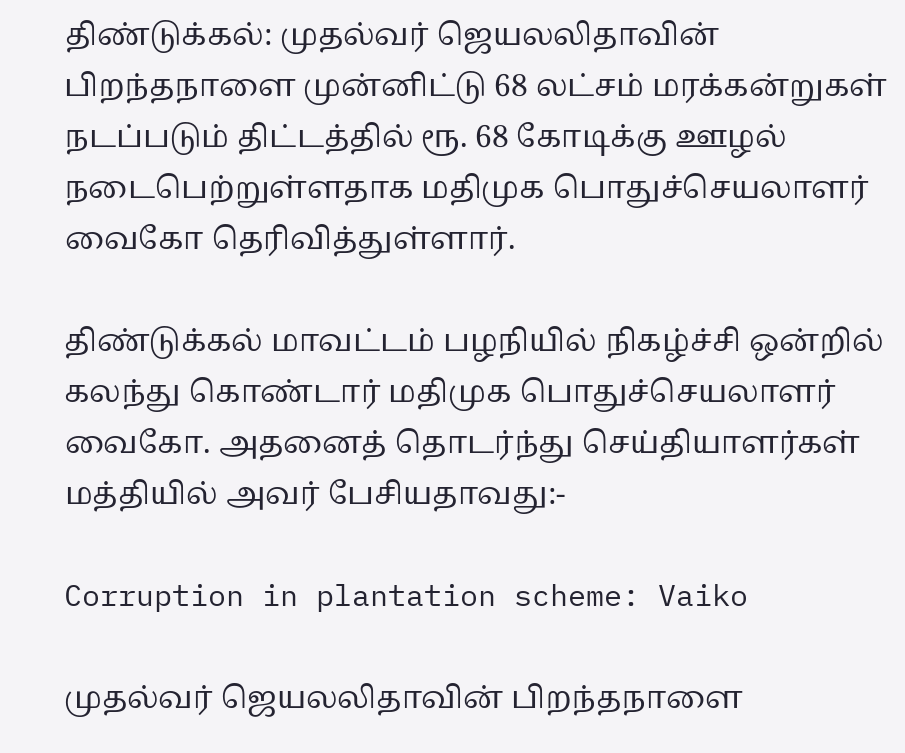திண்டுக்கல்: முதல்வர் ஜெயலலிதாவின் பிறந்தநாளை முன்னிட்டு 68 லட்சம் மரக்கன்றுகள் நடப்படும் திட்டத்தில் ரூ. 68 கோடிக்கு ஊழல் நடைபெற்றுள்ளதாக மதிமுக பொதுச்செயலாளர் வைகோ தெரிவித்துள்ளார்.

திண்டுக்கல் மாவட்டம் பழநியில் நிகழ்ச்சி ஒன்றில் கலந்து கொண்டார் மதிமுக பொதுச்செயலாளர் வைகோ. அதனைத் தொடர்ந்து செய்தியாளர்கள் மத்தியில் அவர் பேசியதாவது:-

Corruption in plantation scheme: Vaiko

முதல்வர் ஜெயலலிதாவின் பிறந்தநாளை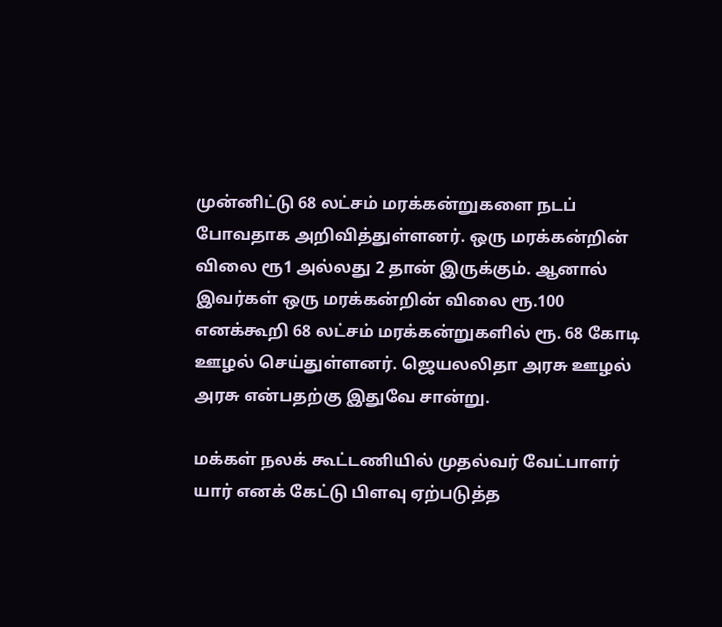முன்னிட்டு 68 லட்சம் மரக்கன்றுகளை நடப் போவதாக அறிவித்துள்ளனர். ஒரு மரக்கன்றின் விலை ரூ1 அல்லது 2 தான் இருக்கும். ஆனால் இவர்கள் ஒரு மரக்கன்றின் விலை ரூ.100 எனக்கூறி 68 லட்சம் மரக்கன்றுகளில் ரூ. 68 கோடி ஊழல் செய்துள்ளனர். ஜெயலலிதா அரசு ஊழல் அரசு என்பதற்கு இதுவே சான்று.

மக்கள் நலக் கூட்டணியில் முதல்வர் வேட்பாளர் யார் எனக் கேட்டு பிளவு ஏற்படுத்த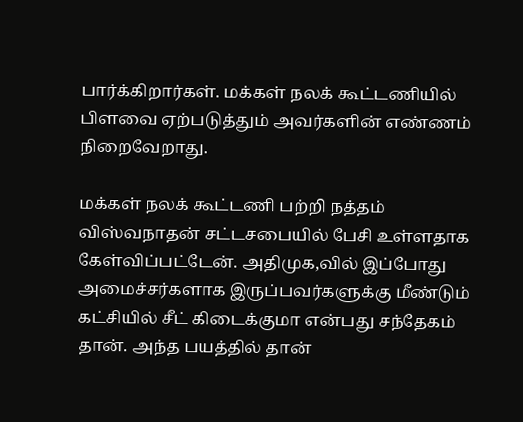பார்க்கிறார்கள். மக்கள் நலக் கூட்டணியில் பிளவை ஏற்படுத்தும் அவர்களின் எண்ணம் நிறைவேறாது.

மக்கள் நலக் கூட்டணி பற்றி நத்தம் விஸ்வநாதன் சட்டசபையில் பேசி உள்ளதாக கேள்விப்பட்டேன். அதிமுக,வில் இப்போது அமைச்சர்களாக இருப்பவர்களுக்கு மீண்டும் கட்சியில் சீட் கிடைக்குமா என்பது சந்தேகம் தான். அந்த பயத்தில் தான்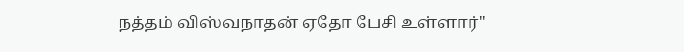நத்தம் விஸ்வநாதன் ஏதோ பேசி உள்ளார்"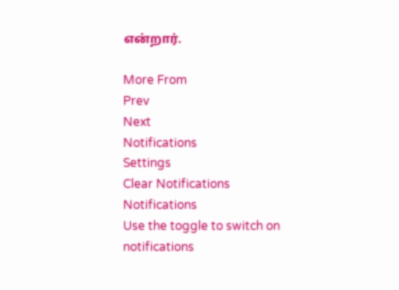என்றார்.

More From
Prev
Next
Notifications
Settings
Clear Notifications
Notifications
Use the toggle to switch on notifications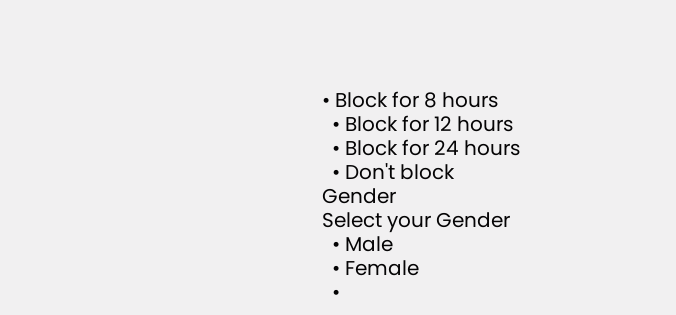• Block for 8 hours
  • Block for 12 hours
  • Block for 24 hours
  • Don't block
Gender
Select your Gender
  • Male
  • Female
  •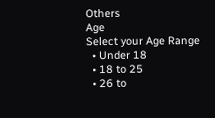Others
Age
Select your Age Range
  • Under 18
  • 18 to 25
  • 26 to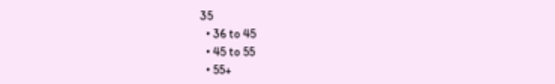35
  • 36 to 45
  • 45 to 55
  • 55+